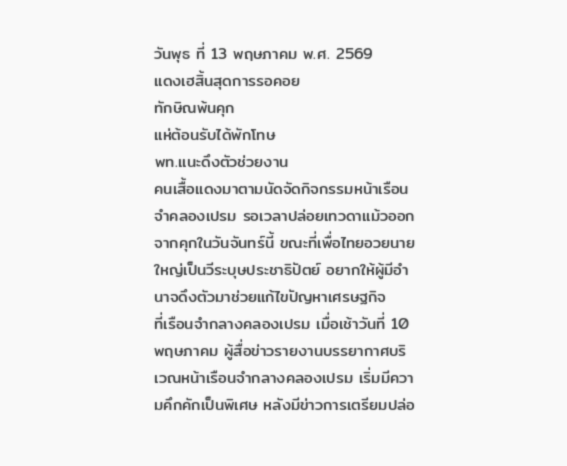วันพุธ ที่ 13 พฤษภาคม พ.ศ. 2569
แดงเฮสิ้นสุดการรอคอย
ทักษิณพ้นคุก
แห่ต้อนรับได้พักโทษ
พท.แนะดึงตัวช่วยงาน
คนเสื้อแดงมาตามนัดจัดกิจกรรมหน้าเรือนจำคลองเปรม รอเวลาปล่อยเทวดาแม้วออกจากคุกในวันจันทร์นี้ ขณะที่เพื่อไทยอวยนายใหญ่เป็นวีระบุษประชาธิปัตย์ อยากให้ผู้มีอำนาจดึงตัวมาช่วยแก้ไขปัญหาเศรษฐกิจ
ที่เรือนจำกลางคลองเปรม เมื่อเช้าวันที่ 10 พฤษภาคม ผู้สื่อข่าวรายงานบรรยากาศบริเวณหน้าเรือนจำกลางคลองเปรม เริ่มมีความคึกคักเป็นพิเศษ หลังมีข่าวการเตรียมปล่อ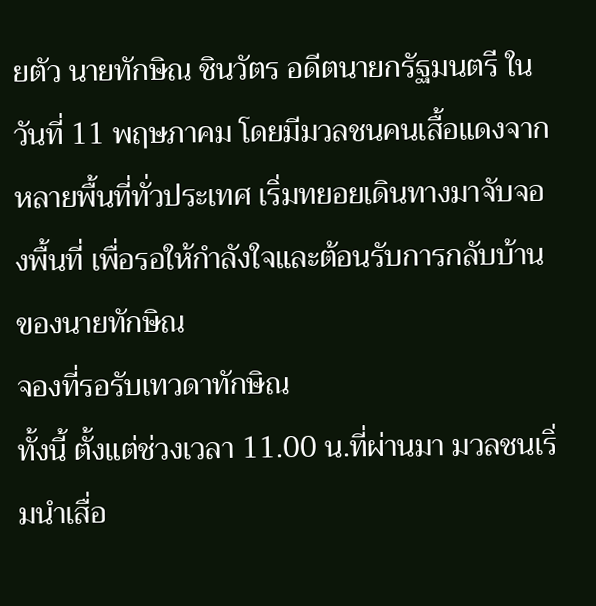ยตัว นายทักษิณ ชินวัตร อดีตนายกรัฐมนตรี ในวันที่ 11 พฤษภาคม โดยมีมวลชนคนเสื้อแดงจากหลายพื้นที่ทั่วประเทศ เริ่มทยอยเดินทางมาจับจองพื้นที่ เพื่อรอให้กำลังใจและต้อนรับการกลับบ้านของนายทักษิณ
จองที่รอรับเทวดาทักษิณ
ทั้งนี้ ตั้งแต่ช่วงเวลา 11.00 น.ที่ผ่านมา มวลชนเริ่มนำเสื่อ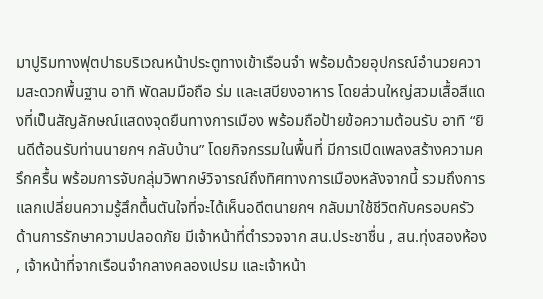มาปูริมทางฟุตปาธบริเวณหน้าประตูทางเข้าเรือนจำ พร้อมด้วยอุปกรณ์อำนวยความสะดวกพื้นฐาน อาทิ พัดลมมือถือ ร่ม และเสบียงอาหาร โดยส่วนใหญ่สวมเสื้อสีแดงที่เป็นสัญลักษณ์แสดงจุดยืนทางการเมือง พร้อมถือป้ายข้อความต้อนรับ อาทิ “ยินดีต้อนรับท่านนายกฯ กลับบ้าน” โดยกิจกรรมในพื้นที่ มีการเปิดเพลงสร้างความครึกครื้น พร้อมการจับกลุ่มวิพากษ์วิจารณ์ถึงทิศทางการเมืองหลังจากนี้ รวมถึงการแลกเปลี่ยนความรู้สึกตื้นตันใจที่จะได้เห็นอดีตนายกฯ กลับมาใช้ชีวิตกับครอบครัว
ด้านการรักษาความปลอดภัย มีเจ้าหน้าที่ตำรวจจาก สน.ประชาชื่น , สน.ทุ่งสองห้อง , เจ้าหน้าที่จากเรือนจำกลางคลองเปรม และเจ้าหน้า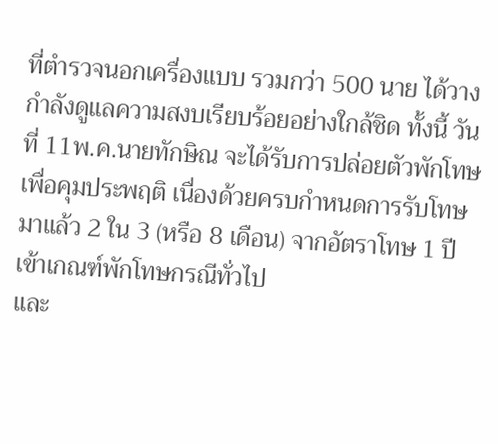ที่ตำรวจนอกเครื่องแบบ รวมกว่า 500 นาย ได้วางกำลังดูแลความสงบเรียบร้อยอย่างใกล้ชิด ทั้งนี้ วันที่ 11พ.ค.นายทักษิณ จะได้รับการปล่อยตัวพักโทษเพื่อคุมประพฤติ เนื่องด้วยครบกำหนดการรับโทษมาแล้ว 2 ใน 3 (หรือ 8 เดือน) จากอัตราโทษ 1 ปี เข้าเกณฑ์พักโทษกรณีทั่วไป
และ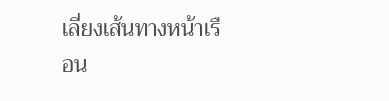เลี่ยงเส้นทางหน้าเรือน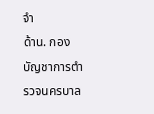จำ
ด้าน. กองบัญชาการตำรวจนครบาล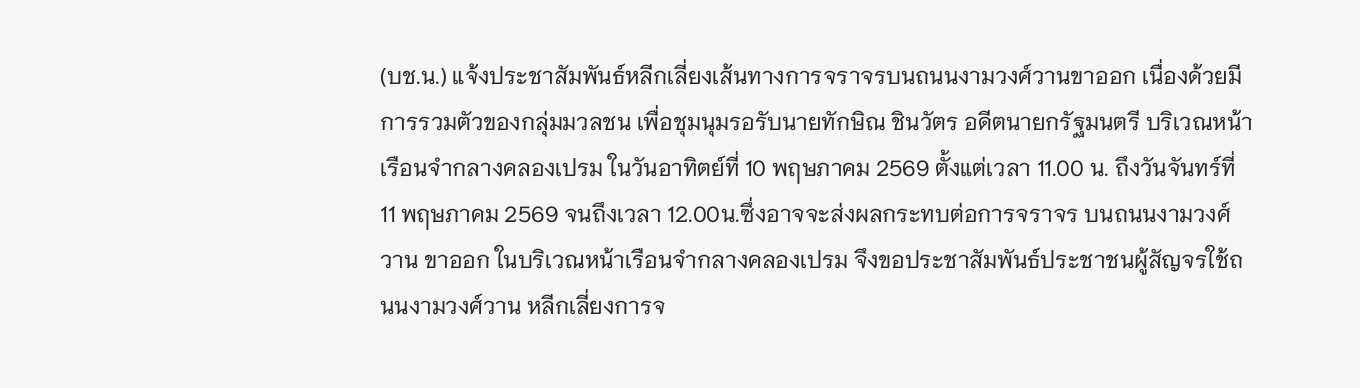(บช.น.) แจ้งประชาสัมพันธ์หลีกเลี่ยงเส้นทางการจราจรบนถนนงามวงศ์วานขาออก เนื่องด้วยมีการรวมตัวของกลุ่มมวลชน เพื่อชุมนุมรอรับนายทักษิณ ชินวัตร อดีตนายกรัฐมนตรี บริเวณหน้าเรือนจำกลางคลองเปรม ในวันอาทิตย์ที่ 10 พฤษภาคม 2569 ตั้งแต่เวลา 11.00 น. ถึงวันจันทร์ที่ 11 พฤษภาคม 2569 จนถึงเวลา 12.00น.ซึ่งอาจจะส่งผลกระทบต่อการจราจร บนถนนงามวงศ์วาน ขาออก ในบริเวณหน้าเรือนจำกลางคลองเปรม จึงขอประชาสัมพันธ์ประชาชนผู้สัญจรใช้ถนนงามวงศ์วาน หลีกเลี่ยงการจ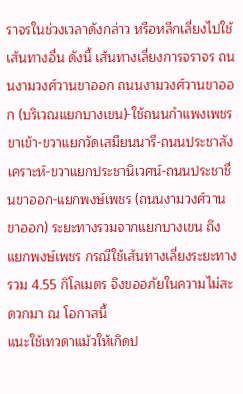ราจรในช่วงเวลาดังกล่าว หรือหลีกเลี่ยงไปใช้เส้นทางอื่น ดังนี้ เส้นทางเลี่ยงการจราจร ถนนงามวงศ์วานขาออก ถนนงามวงศ์วานขาออก (บริเวณแยกบางเขน)-ใช้ถนนกำแพงเพชรขาเข้า-ขวาแยกวัดเสมียนนารี-ถนนประชาสังเคราะห์-ขวาแยกประชานิเวศน์-ถนนประชาชื่นขาออก-แยกพงษ์เพชร (ถนนงามวงศ์วานขาออก) ระยะทางรวมจากแยกบางเขน ถึง แยกพงษ์เพชร กรณีใช้เส้นทางเลี่ยงระยะทางรวม 4.55 กิโลเมตร จึงขออภัยในความไม่สะดวกมา ณ โอกาสนี้
แนะใช้เทวดาแม้วให้เกิดป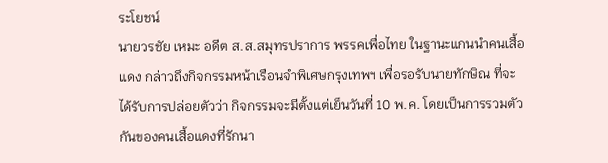ระโยชน์
นายวรชัย เหมะ อดีต ส.ส.สมุทรปราการ พรรคเพื่อไทย ในฐานะแกนนำคนเสื้อแดง กล่าวถึงกิจกรรมหน้าเรือนจำพิเศษกรุงเทพฯ เพื่อรอรับนายทักษิณ ที่จะได้รับการปล่อยตัวว่า กิจกรรมจะมีตั้งแต่เย็นวันที่ 10 พ.ค. โดยเป็นการรวมตัวกันของคนเสื้อแดงที่รักนา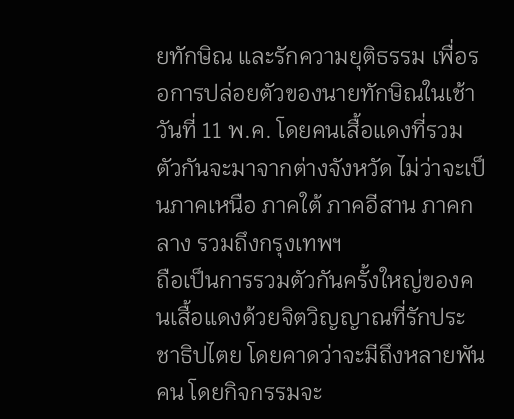ยทักษิณ และรักความยุติธรรม เพื่อรอการปล่อยตัวของนายทักษิณในเช้าวันที่ 11 พ.ค. โดยคนเสื้อแดงที่รวมตัวกันจะมาจากต่างจังหวัด ไม่ว่าจะเป็นภาคเหนือ ภาคใต้ ภาคอีสาน ภาคกลาง รวมถึงกรุงเทพฯ
ถือเป็นการรวมตัวกันครั้งใหญ่ของคนเสื้อแดงด้วยจิตวิญญาณที่รักประชาธิปไตย โดยคาดว่าจะมีถึงหลายพันคน โดยกิจกรรมจะ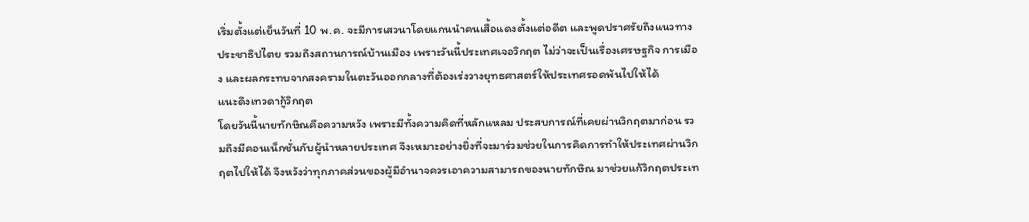เริ่มตั้งแต่เย็นวันที่ 10 พ.ค. จะมีการเสวนาโดยแกนนำคนเสื้อแดงตั้งแต่อดีต และพูดปราศรัยถึงแนวทางประชาธิปไตย รวมถึงสถานการณ์บ้านเมือง เพราะวันนี้ประเทศเจอวิกฤต ไม่ว่าจะเป็นเรื่องเศรษฐกิจ การเมือง และผลกระทบจากสงครามในตะวันออกกลางที่ต้องเร่งวางยุทธศาสตร์ให้ประเทศรอดพ้นไปให้ได้
แนะดึงเทวดากู้วิกฤต
โดยวันนี้นายทักษิณคือความหวัง เพราะมีทั้งความคิดที่หลักแหลม ประสบการณ์ที่เคยผ่านวิกฤตมาก่อน รวมถึงมีคอนเน็กชั่นกับผู้นำหลายประเทศ จึงเหมาะอย่างยิ่งที่จะมาร่วมช่วยในการคิดการทำให้ประเทศผ่านวิกฤตไปให้ได้ จึงหวังว่าทุกภาคส่วนของผู้มีอำนาจควรเอาความสามารถของนายทักษิณ มาช่วยแก้วิกฤตประเท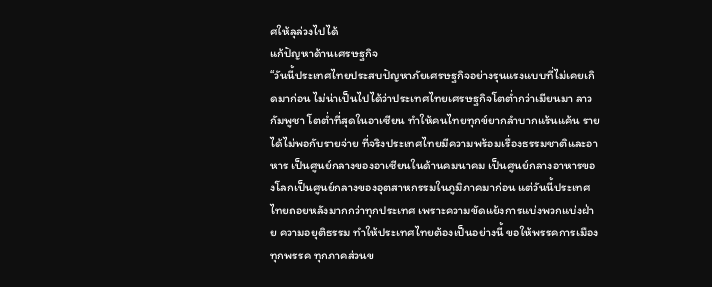ศให้ลุล่วงไปได้
แก้ปัญหาด้านเศรษฐกิจ
“วันนี้ประเทศไทยประสบปัญหาภัยเศรษฐกิจอย่างรุนแรงแบบที่ไม่เคยเกิดมาก่อน ไม่น่าเป็นไปได้ว่าประเทศไทยเศรษฐกิจโตต่ำกว่าเมียนมา ลาว กัมพูชา โตต่ำที่สุดในอาเซียน ทำให้คนไทยทุกข์ยากลำบากแร้นแค้น รายได้ไม่พอกับรายจ่าย ที่จริงประเทศไทยมีความพร้อมเรื่องธรรมชาติและอาหาร เป็นศูนย์กลางของอาเซียนในด้านคมนาคม เป็นศูนย์กลางอาหารของโลกเป็นศูนย์กลางของอุตสาหกรรมในภูมิภาคมาก่อน แต่วันนี้ประเทศไทยถอยหลังมากกว่าทุกประเทศ เพราะความขัดแย้งการแบ่งพวกแบ่งฝ่าย ความอยุติธรรม ทำให้ประเทศไทยต้องเป็นอย่างนี้ ขอให้พรรคการเมืองทุกพรรค ทุกภาคส่วนข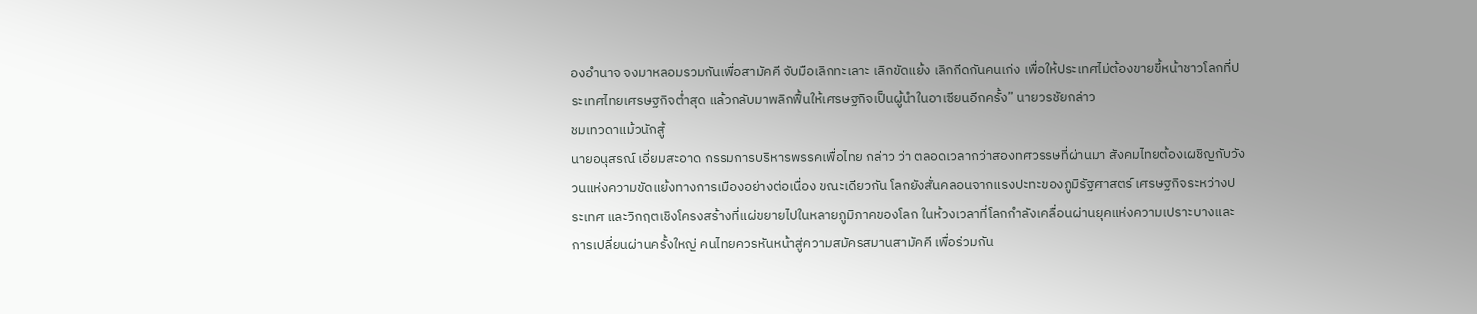องอำนาจ จงมาหลอมรวมกันเพื่อสามัคคี จับมือเลิกทะเลาะ เลิกขัดแย้ง เลิกกีดกันคนเก่ง เพื่อให้ประเทศไม่ต้องขายขี้หน้าชาวโลกที่ประเทศไทยเศรษฐกิจต่ำสุด แล้วกลับมาพลิกฟื้นให้เศรษฐกิจเป็นผู้นำในอาเซียนอีกครั้ง” นายวรชัยกล่าว
ชมเทวดาแม้วนักสู้
นายอนุสรณ์ เอี่ยมสะอาด กรรมการบริหารพรรคเพื่อไทย กล่าว ว่า ตลอดเวลากว่าสองทศวรรษที่ผ่านมา สังคมไทยต้องเผชิญกับวังวนแห่งความขัดแย้งทางการเมืองอย่างต่อเนื่อง ขณะเดียวกัน โลกยังสั่นคลอนจากแรงปะทะของภูมิรัฐศาสตร์ เศรษฐกิจระหว่างประเทศ และวิกฤตเชิงโครงสร้างที่แผ่ขยายไปในหลายภูมิภาคของโลก ในห้วงเวลาที่โลกกำลังเคลื่อนผ่านยุคแห่งความเปราะบางและการเปลี่ยนผ่านครั้งใหญ่ คนไทยควรหันหน้าสู่ความสมัครสมานสามัคคี เพื่อร่วมกัน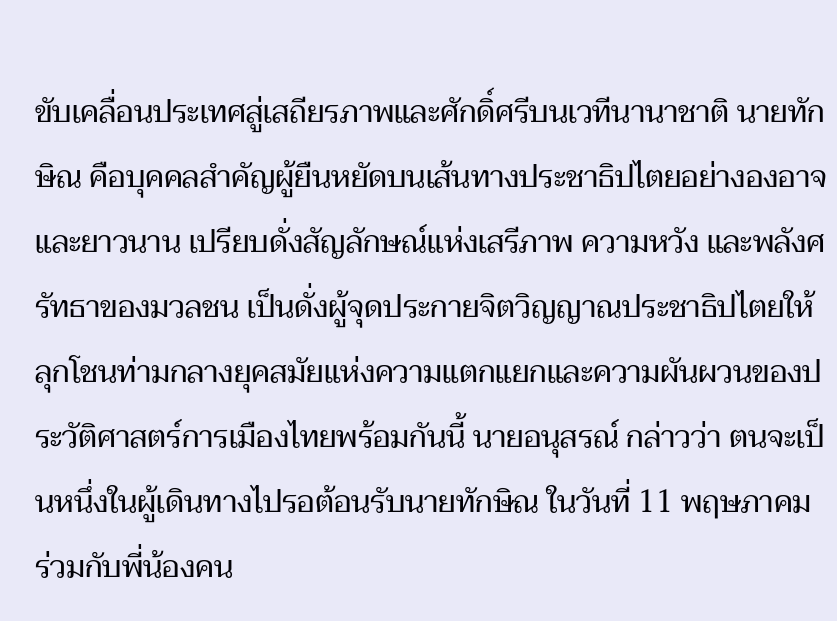ขับเคลื่อนประเทศสู่เสถียรภาพและศักดิ์ศรีบนเวทีนานาชาติ นายทักษิณ คือบุคคลสำคัญผู้ยืนหยัดบนเส้นทางประชาธิปไตยอย่างองอาจและยาวนาน เปรียบดั่งสัญลักษณ์แห่งเสรีภาพ ความหวัง และพลังศรัทธาของมวลชน เป็นดั่งผู้จุดประกายจิตวิญญาณประชาธิปไตยให้ลุกโชนท่ามกลางยุคสมัยแห่งความแตกแยกและความผันผวนของประวัติศาสตร์การเมืองไทยพร้อมกันนี้ นายอนุสรณ์ กล่าวว่า ตนจะเป็นหนึ่งในผู้เดินทางไปรอต้อนรับนายทักษิณ ในวันที่ 11 พฤษภาคม ร่วมกับพี่น้องคน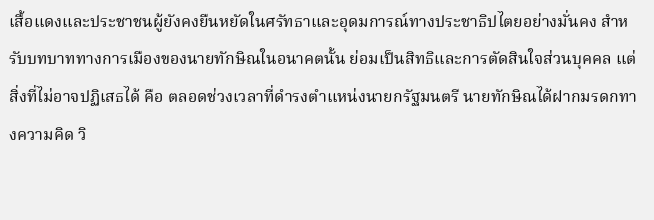เสื้อแดงและประชาชนผู้ยังคงยืนหยัดในศรัทธาและอุดมการณ์ทางประชาธิปไตยอย่างมั่นคง สำหรับบทบาททางการเมืองของนายทักษิณในอนาคตนั้น ย่อมเป็นสิทธิและการตัดสินใจส่วนบุคคล แต่สิ่งที่ไม่อาจปฏิเสธได้ คือ ตลอดช่วงเวลาที่ดำรงตำแหน่งนายกรัฐมนตรี นายทักษิณได้ฝากมรดกทางความคิด วิ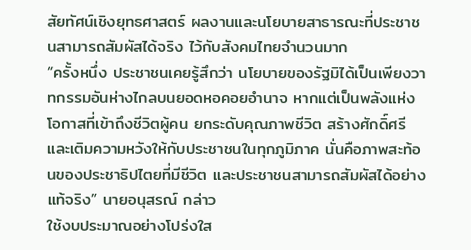สัยทัศน์เชิงยุทธศาสตร์ ผลงานและนโยบายสาธารณะที่ประชาชนสามารถสัมผัสได้จริง ไว้กับสังคมไทยจำนวนมาก
“ครั้งหนึ่ง ประชาชนเคยรู้สึกว่า นโยบายของรัฐมิได้เป็นเพียงวาทกรรมอันห่างไกลบนยอดหอคอยอำนาจ หากแต่เป็นพลังแห่งโอกาสที่เข้าถึงชีวิตผู้คน ยกระดับคุณภาพชีวิต สร้างศักดิ์ศรี และเติมความหวังให้กับประชาชนในทุกภูมิภาค นั่นคือภาพสะท้อนของประชาธิปไตยที่มีชีวิต และประชาชนสามารถสัมผัสได้อย่างแท้จริง” นายอนุสรณ์ กล่าว
ใช้งบประมาณอย่างโปร่งใส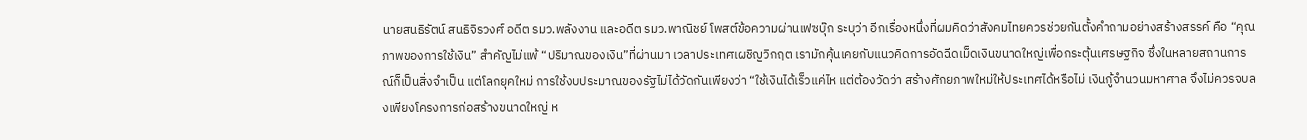นายสนธิรัตน์ สนธิจิรวงศ์ อดีต รมว.พลังงาน และอดีต รมว.พาณิชย์ โพสต์ข้อความผ่านเฟซบุ๊ก ระบุว่า อีกเรื่องหนึ่งที่ผมคิดว่าสังคมไทยควรช่วยกันตั้งคำถามอย่างสร้างสรรค์ คือ “คุณภาพของการใช้เงิน” สำคัญไม่แพ้ “ปริมาณของเงิน”ที่ผ่านมา เวลาประเทศเผชิญวิกฤต เรามักคุ้นเคยกับแนวคิดการอัดฉีดเม็ดเงินขนาดใหญ่เพื่อกระตุ้นเศรษฐกิจ ซึ่งในหลายสถานการณ์ก็เป็นสิ่งจำเป็น แต่โลกยุคใหม่ การใช้งบประมาณของรัฐไม่ได้วัดกันเพียงว่า “ใช้เงินได้เร็วแค่ไห แต่ต้องวัดว่า สร้างศักยภาพใหม่ให้ประเทศได้หรือไม่ เงินกู้จำนวนมหาศาล จึงไม่ควรจบลงเพียงโครงการก่อสร้างขนาดใหญ่ ห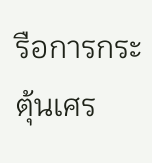รือการกระตุ้นเศร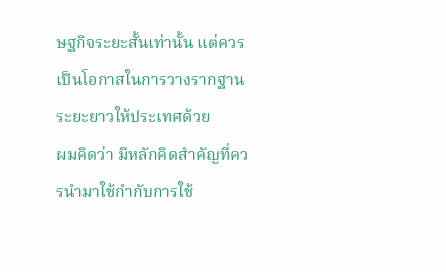ษฐกิจระยะสั้นเท่านั้น แต่ควรเป็นโอกาสในการวางรากฐานระยะยาวให้ประเทศด้วย
ผมคิดว่า มีหลักคิดสำคัญที่ควรนำมาใช้กำกับการใช้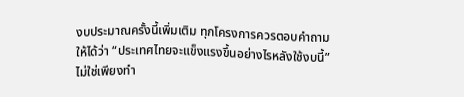งบประมาณครั้งนี้เพิ่มเติม ทุกโครงการควรตอบคำถามให้ได้ว่า “ประเทศไทยจะแข็งแรงขึ้นอย่างไรหลังใช้งบนี้” ไม่ใช่เพียงทำ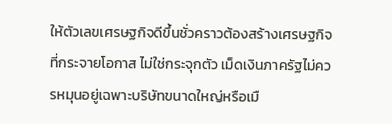ให้ตัวเลขเศรษฐกิจดีขึ้นชั่วคราวต้องสร้างเศรษฐกิจที่กระจายโอกาส ไม่ใช่กระจุกตัว เม็ดเงินภาครัฐไม่ควรหมุนอยู่เฉพาะบริษัทขนาดใหญ่หรือเมื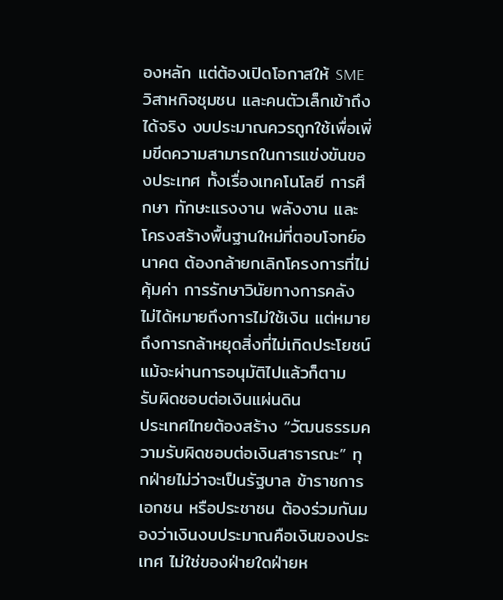องหลัก แต่ต้องเปิดโอกาสให้ SME วิสาหกิจชุมชน และคนตัวเล็กเข้าถึงได้จริง งบประมาณควรถูกใช้เพื่อเพิ่มขีดความสามารถในการแข่งขันของประเทศ ทั้งเรื่องเทคโนโลยี การศึกษา ทักษะแรงงาน พลังงาน และโครงสร้างพื้นฐานใหม่ที่ตอบโจทย์อนาคต ต้องกล้ายกเลิกโครงการที่ไม่คุ้มค่า การรักษาวินัยทางการคลัง ไม่ได้หมายถึงการไม่ใช้เงิน แต่หมายถึงการกล้าหยุดสิ่งที่ไม่เกิดประโยชน์ แม้จะผ่านการอนุมัติไปแล้วก็ตาม
รับผิดชอบต่อเงินแผ่นดิน
ประเทศไทยต้องสร้าง “วัฒนธรรมความรับผิดชอบต่อเงินสาธารณะ” ทุกฝ่ายไม่ว่าจะเป็นรัฐบาล ข้าราชการ เอกชน หรือประชาชน ต้องร่วมกันมองว่าเงินงบประมาณคือเงินของประเทศ ไม่ใช่ของฝ่ายใดฝ่ายห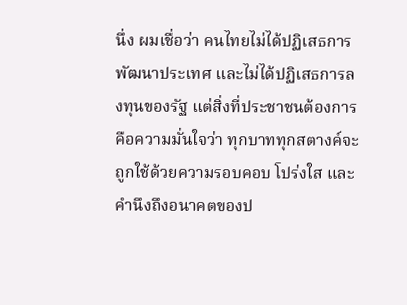นึ่ง ผมเชื่อว่า คนไทยไม่ได้ปฏิเสธการพัฒนาประเทศ และไม่ได้ปฏิเสธการลงทุนของรัฐ แต่สิ่งที่ประชาชนต้องการ คือความมั่นใจว่า ทุกบาททุกสตางค์จะถูกใช้ด้วยความรอบคอบ โปร่งใส และคำนึงถึงอนาคตของป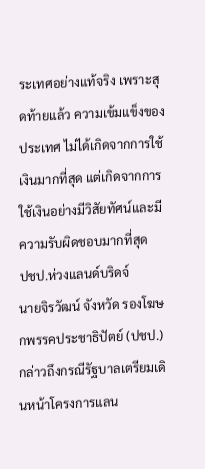ระเทศอย่างแท้จริง เพราะสุดท้ายแล้ว ความเข้มแข็งของประเทศ ไม่ได้เกิดจากการใช้เงินมากที่สุด แต่เกิดจากการใช้เงินอย่างมีวิสัยทัศน์และมีความรับผิดชอบมากที่สุด
ปชป.ห่วงแลนด์บริดจ์
นายจิรวัฒน์ จังหวัด รองโฆษกพรรคประชาธิปัตย์ (ปชป.) กล่าวถึงกรณีรัฐบาลเตรียมเดินหน้าโครงการแลน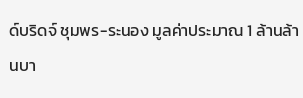ด์บริดจ์ ชุมพร-ระนอง มูลค่าประมาณ 1 ล้านล้านบา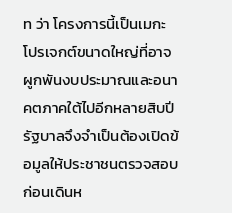ท ว่า โครงการนี้เป็นเมกะโปรเจกต์ขนาดใหญ่ที่อาจผูกพันงบประมาณและอนาคตภาคใต้ไปอีกหลายสิบปี รัฐบาลจึงจำเป็นต้องเปิดข้อมูลให้ประชาชนตรวจสอบก่อนเดินห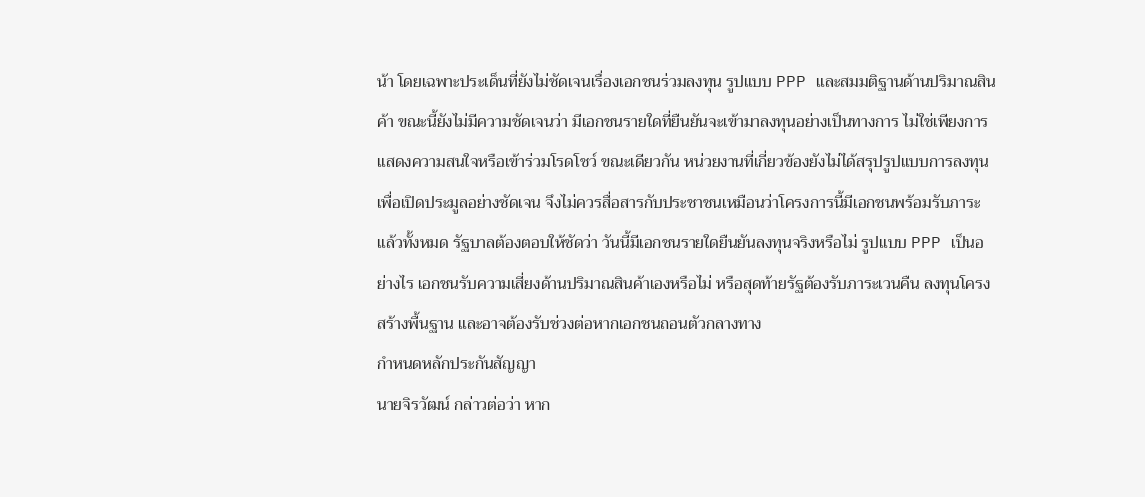น้า โดยเฉพาะประเด็นที่ยังไม่ชัดเจนเรื่องเอกชนร่วมลงทุน รูปแบบ PPP และสมมติฐานด้านปริมาณสินค้า ขณะนี้ยังไม่มีความชัดเจนว่า มีเอกชนรายใดที่ยืนยันจะเข้ามาลงทุนอย่างเป็นทางการ ไม่ใช่เพียงการแสดงความสนใจหรือเข้าร่วมโรดโชว์ ขณะเดียวกัน หน่วยงานที่เกี่ยวข้องยังไม่ได้สรุปรูปแบบการลงทุนเพื่อเปิดประมูลอย่างชัดเจน จึงไม่ควรสื่อสารกับประชาชนเหมือนว่าโครงการนี้มีเอกชนพร้อมรับภาระแล้วทั้งหมด รัฐบาลต้องตอบให้ชัดว่า วันนี้มีเอกชนรายใดยืนยันลงทุนจริงหรือไม่ รูปแบบ PPP เป็นอย่างไร เอกชนรับความเสี่ยงด้านปริมาณสินค้าเองหรือไม่ หรือสุดท้ายรัฐต้องรับภาระเวนคืน ลงทุนโครงสร้างพื้นฐาน และอาจต้องรับช่วงต่อหากเอกชนถอนตัวกลางทาง
กำหนดหลักประกันสัญญา
นายจิรวัฒน์ กล่าวต่อว่า หาก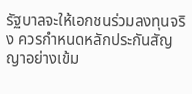รัฐบาลจะให้เอกชนร่วมลงทุนจริง ควรกำหนดหลักประกันสัญญาอย่างเข้ม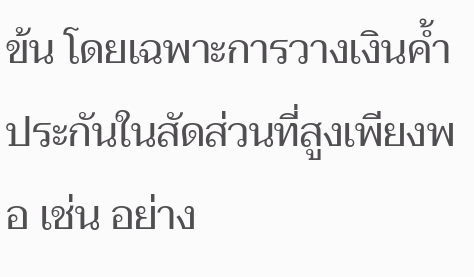ข้น โดยเฉพาะการวางเงินค้ำประกันในสัดส่วนที่สูงเพียงพอ เช่น อย่าง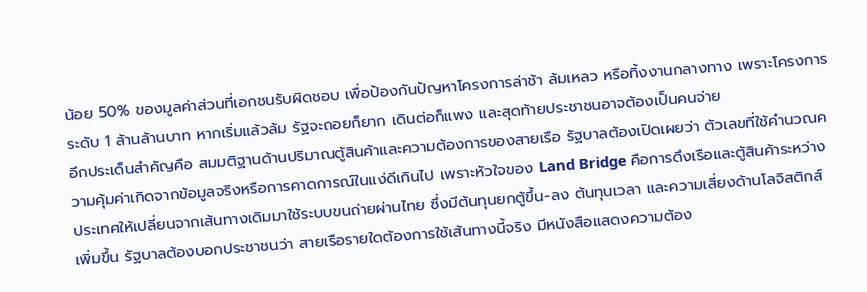น้อย 50% ของมูลค่าส่วนที่เอกชนรับผิดชอบ เพื่อป้องกันปัญหาโครงการล่าช้า ล้มเหลว หรือทิ้งงานกลางทาง เพราะโครงการระดับ 1 ล้านล้านบาท หากเริ่มแล้วล้ม รัฐจะถอยก็ยาก เดินต่อก็แพง และสุดท้ายประชาชนอาจต้องเป็นคนจ่าย
อีกประเด็นสำคัญคือ สมมติฐานด้านปริมาณตู้สินค้าและความต้องการของสายเรือ รัฐบาลต้องเปิดเผยว่า ตัวเลขที่ใช้คำนวณความคุ้มค่าเกิดจากข้อมูลจริงหรือการคาดการณ์ในแง่ดีเกินไป เพราะหัวใจของ Land Bridge คือการดึงเรือและตู้สินค้าระหว่างประเทศให้เปลี่ยนจากเส้นทางเดิมมาใช้ระบบขนถ่ายผ่านไทย ซึ่งมีต้นทุนยกตู้ขึ้น-ลง ต้นทุนเวลา และความเสี่ยงด้านโลจิสติกส์เพิ่มขึ้น รัฐบาลต้องบอกประชาชนว่า สายเรือรายใดต้องการใช้เส้นทางนี้จริง มีหนังสือแสดงความต้อง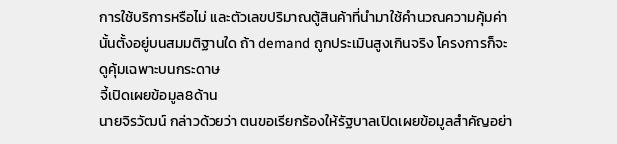การใช้บริการหรือไม่ และตัวเลขปริมาณตู้สินค้าที่นำมาใช้คำนวณความคุ้มค่านั้นตั้งอยู่บนสมมติฐานใด ถ้า demand ถูกประเมินสูงเกินจริง โครงการก็จะดูคุ้มเฉพาะบนกระดาษ
จี้เปิดเผยข้อมูล8ด้าน
นายจิรวัฒน์ กล่าวด้วยว่า ตนขอเรียกร้องให้รัฐบาลเปิดเผยข้อมูลสำคัญอย่า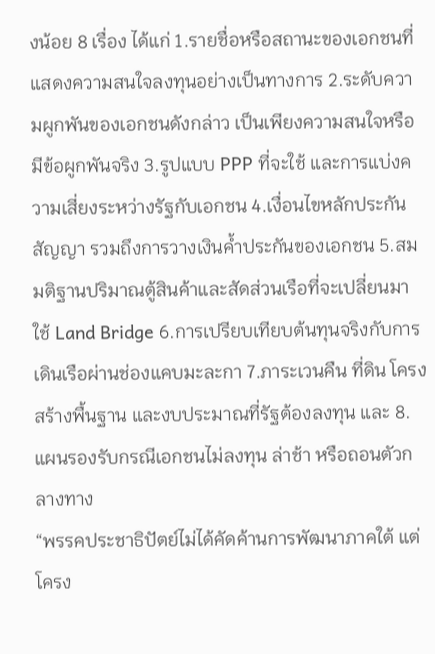งน้อย 8 เรื่อง ได้แก่ 1.รายชื่อหรือสถานะของเอกชนที่แสดงความสนใจลงทุนอย่างเป็นทางการ 2.ระดับความผูกพันของเอกชนดังกล่าว เป็นเพียงความสนใจหรือมีข้อผูกพันจริง 3.รูปแบบ PPP ที่จะใช้ และการแบ่งความเสี่ยงระหว่างรัฐกับเอกชน 4.เงื่อนไขหลักประกันสัญญา รวมถึงการวางเงินค้ำประกันของเอกชน 5.สมมติฐานปริมาณตู้สินค้าและสัดส่วนเรือที่จะเปลี่ยนมาใช้ Land Bridge 6.การเปรียบเทียบต้นทุนจริงกับการเดินเรือผ่านช่องแคบมะละกา 7.ภาระเวนคืน ที่ดิน โครงสร้างพื้นฐาน และงบประมาณที่รัฐต้องลงทุน และ 8.แผนรองรับกรณีเอกชนไม่ลงทุน ล่าช้า หรือถอนตัวกลางทาง
“พรรคประชาธิปัตย์ไม่ได้คัดค้านการพัฒนาภาคใต้ แต่โครง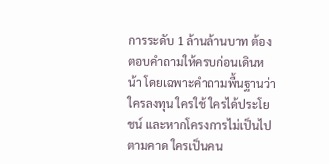การระดับ 1 ล้านล้านบาท ต้องตอบคำถามให้ครบก่อนเดินหน้า โดยเฉพาะคำถามพื้นฐานว่า ใครลงทุน ใครใช้ ใครได้ประโยชน์ และหากโครงการไม่เป็นไปตามคาด ใครเป็นคน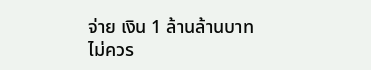จ่าย เงิน 1 ล้านล้านบาท ไม่ควร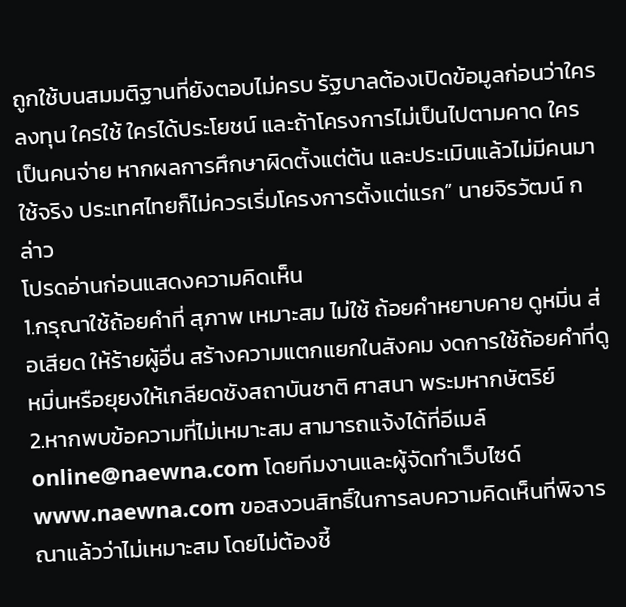ถูกใช้บนสมมติฐานที่ยังตอบไม่ครบ รัฐบาลต้องเปิดข้อมูลก่อนว่าใครลงทุน ใครใช้ ใครได้ประโยชน์ และถ้าโครงการไม่เป็นไปตามคาด ใครเป็นคนจ่าย หากผลการศึกษาผิดตั้งแต่ต้น และประเมินแล้วไม่มีคนมาใช้จริง ประเทศไทยก็ไม่ควรเริ่มโครงการตั้งแต่แรก” นายจิรวัฒน์ กล่าว
โปรดอ่านก่อนแสดงความคิดเห็น
1.กรุณาใช้ถ้อยคำที่ สุภาพ เหมาะสม ไม่ใช้ ถ้อยคำหยาบคาย ดูหมิ่น ส่อเสียด ให้ร้ายผู้อื่น สร้างความแตกแยกในสังคม งดการใช้ถ้อยคำที่ดูหมิ่นหรือยุยงให้เกลียดชังสถาบันชาติ ศาสนา พระมหากษัตริย์
2.หากพบข้อความที่ไม่เหมาะสม สามารถแจ้งได้ที่อีเมล์ online@naewna.com โดยทีมงานและผู้จัดทำเว็บไซด์ www.naewna.com ขอสงวนสิทธิ์ในการลบความคิดเห็นที่พิจารณาแล้วว่าไม่เหมาะสม โดยไม่ต้องชี้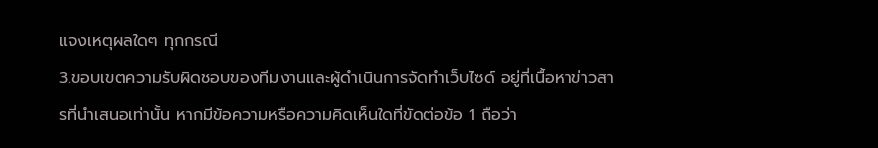แจงเหตุผลใดๆ ทุกกรณี
3.ขอบเขตความรับผิดชอบของทีมงานและผู้ดำเนินการจัดทำเว็บไซด์ อยู่ที่เนื้อหาข่าวสารที่นำเสนอเท่านั้น หากมีข้อความหรือความคิดเห็นใดที่ขัดต่อข้อ 1 ถือว่า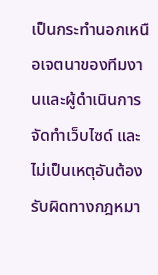เป็นกระทำนอกเหนือเจตนาของทีมงานและผู้ดำเนินการจัดทำเว็บไซด์ และไม่เป็นเหตุอันต้องรับผิดทางกฎหมา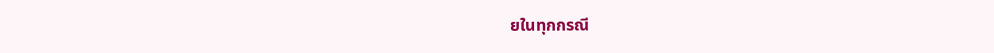ยในทุกกรณี